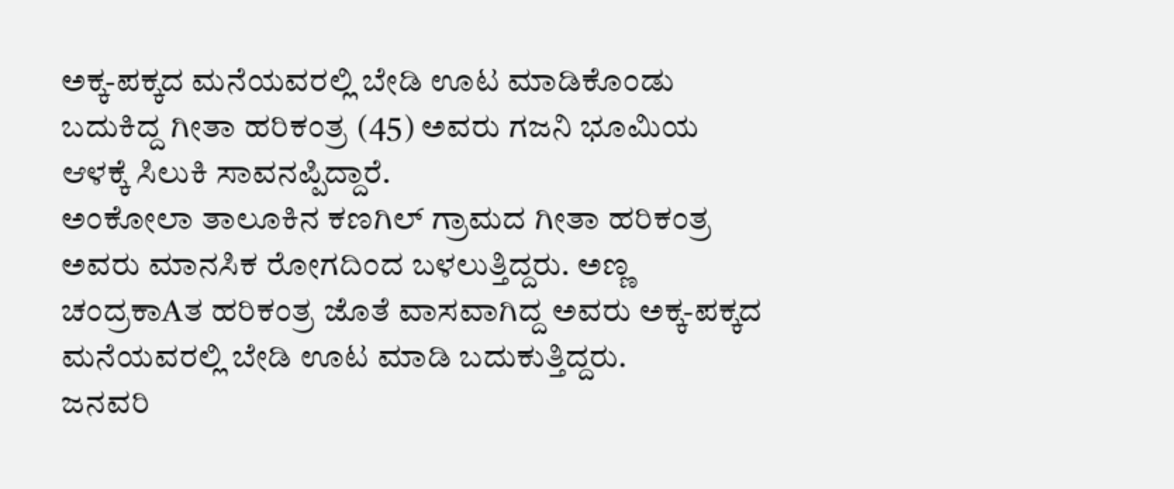ಅಕ್ಕ-ಪಕ್ಕದ ಮನೆಯವರಲ್ಲಿ ಬೇಡಿ ಊಟ ಮಾಡಿಕೊಂಡು ಬದುಕಿದ್ದ ಗೀತಾ ಹರಿಕಂತ್ರ (45) ಅವರು ಗಜನಿ ಭೂಮಿಯ ಆಳಕ್ಕೆ ಸಿಲುಕಿ ಸಾವನಪ್ಪಿದ್ದಾರೆ.
ಅಂಕೋಲಾ ತಾಲೂಕಿನ ಕಣಗಿಲ್ ಗ್ರಾಮದ ಗೀತಾ ಹರಿಕಂತ್ರ ಅವರು ಮಾನಸಿಕ ರೋಗದಿಂದ ಬಳಲುತ್ತಿದ್ದರು. ಅಣ್ಣ ಚಂದ್ರಕಾAತ ಹರಿಕಂತ್ರ ಜೊತೆ ವಾಸವಾಗಿದ್ದ ಅವರು ಅಕ್ಕ-ಪಕ್ಕದ ಮನೆಯವರಲ್ಲಿ ಬೇಡಿ ಊಟ ಮಾಡಿ ಬದುಕುತ್ತಿದ್ದರು.
ಜನವರಿ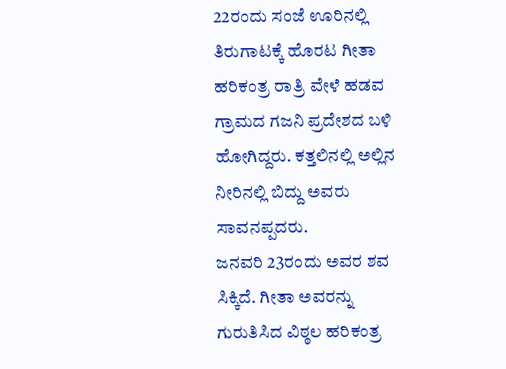22ರಂದು ಸಂಜೆ ಊರಿನಲ್ಲಿ ತಿರುಗಾಟಕ್ಕೆ ಹೊರಟ ಗೀತಾ ಹರಿಕಂತ್ರ ರಾತ್ರಿ ವೇಳೆ ಹಡವ ಗ್ರಾಮದ ಗಜನಿ ಪ್ರದೇಶದ ಬಳಿ ಹೋಗಿದ್ದರು. ಕತ್ತಲಿನಲ್ಲಿ ಅಲ್ಲಿನ ನೀರಿನಲ್ಲಿ ಬಿದ್ದು ಅವರು ಸಾವನಪ್ಪದರು.
ಜನವರಿ 23ರಂದು ಅವರ ಶವ ಸಿಕ್ಕಿದೆ. ಗೀತಾ ಅವರನ್ನು ಗುರುತಿಸಿದ ವಿಠ್ಠಲ ಹರಿಕಂತ್ರ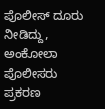ಪೊಲೀಸ್ ದೂರು ನೀಡಿದ್ದು, ಅಂಕೋಲಾ ಪೊಲೀಸರು ಪ್ರಕರಣ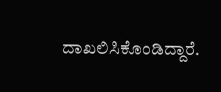ದಾಖಲಿಸಿಕೊಂಡಿದ್ದಾರೆ.